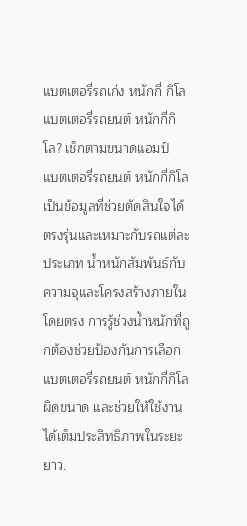แบตเตอรี่รถเก่ง หนักกี่ กิโล
แบตเตอรี่รถยนต์ หนักกี่กิโล? เช็กตามขนาดแอมป์
แบตเตอรี่รถยนต์ หนักกี่กิโล เป็นข้อมูลที่ช่วยตัดสินใจได้ตรงรุ่นและเหมาะกับรถแต่ละประเภท น้ำหนักสัมพันธ์กับความจุและโครงสร้างภายในโดยตรง การรู้ช่วงน้ำหนักที่ถูกต้องช่วยป้องกันการเลือกแบตเตอรี่รถยนต์ หนักกี่กิโลผิดขนาด และช่วยให้ใช้งานได้เต็มประสิทธิภาพในระยะยาว.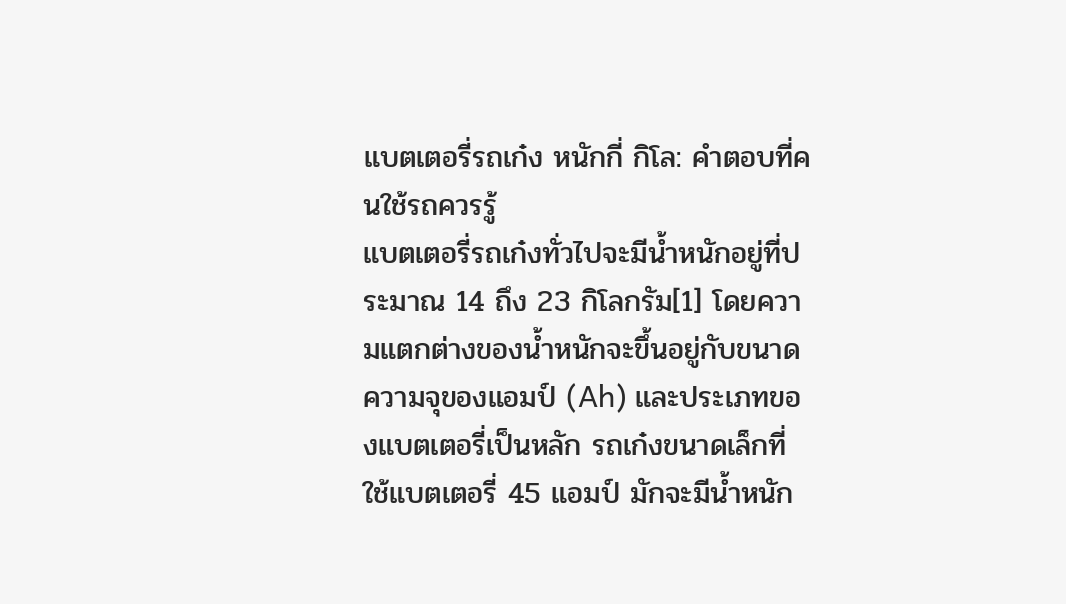แบตเตอรี่รถเก๋ง หนักกี่ กิโล: คำตอบที่คนใช้รถควรรู้
แบตเตอรี่รถเก๋งทั่วไปจะมีน้ำหนักอยู่ที่ประมาณ 14 ถึง 23 กิโลกรัม[1] โดยความแตกต่างของน้ำหนักจะขึ้นอยู่กับขนาดความจุของแอมป์ (Ah) และประเภทของแบตเตอรี่เป็นหลัก รถเก๋งขนาดเล็กที่ใช้แบตเตอรี่ 45 แอมป์ มักจะมีน้ำหนัก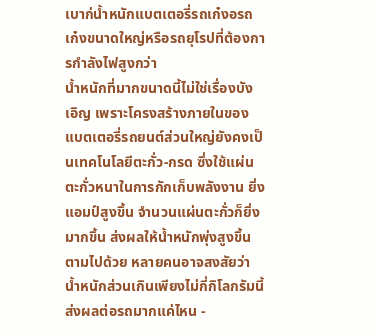เบาก่น้ำหนักแบตเตอรี่รถเก๋งอรถเก๋งขนาดใหญ่หรือรถยุโรปที่ต้องการกำลังไฟสูงกว่า
น้ำหนักที่มากขนาดนี้ไม่ใช่เรื่องบังเอิญ เพราะโครงสร้างภายในของแบตเตอรี่รถยนต์ส่วนใหญ่ยังคงเป็นเทคโนโลยีตะกั่ว-กรด ซึ่งใช้แผ่นตะกั่วหนาในการกักเก็บพลังงาน ยิ่งแอมป์สูงขึ้น จำนวนแผ่นตะกั่วก็ยิ่งมากขึ้น ส่งผลให้น้ำหนักพุ่งสูงขึ้นตามไปด้วย หลายคนอาจสงสัยว่าน้ำหนักส่วนเกินเพียงไม่กี่กิโลกรัมนี้ส่งผลต่อรถมากแค่ไหน -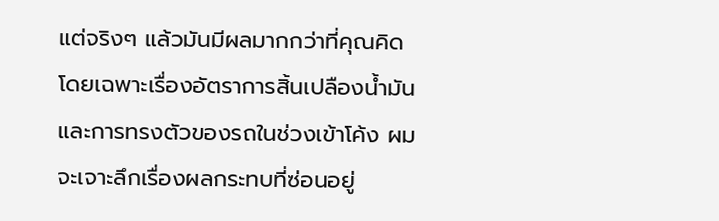แต่จริงๆ แล้วมันมีผลมากกว่าที่คุณคิด โดยเฉพาะเรื่องอัตราการสิ้นเปลืองน้ำมันและการทรงตัวของรถในช่วงเข้าโค้ง ผมจะเจาะลึกเรื่องผลกระทบที่ซ่อนอยู่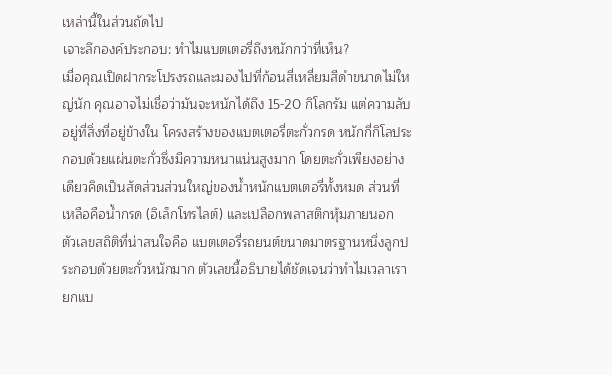เหล่านี้ในส่วนถัดไป
เจาะลึกองค์ประกอบ: ทำไมแบตเตอรี่ถึงหนักกว่าที่เห็น?
เมื่อคุณเปิดฝากระโปรงรถและมองไปที่ก้อนสี่เหลี่ยมสีดำขนาดไม่ใหญ่นัก คุณอาจไม่เชื่อว่ามันจะหนักได้ถึง 15-20 กิโลกรัม แต่ความลับอยู่ที่สิ่งที่อยู่ข้างใน โครงสร้างของแบตเตอรี่ตะกั่วกรด หนักกี่กิโลประกอบด้วยแผ่นตะกั่วซึ่งมีความหนาแน่นสูงมาก โดยตะกั่วเพียงอย่างเดียวคิดเป็นสัดส่วนส่วนใหญ่ของน้ำหนักแบตเตอรี่ทั้งหมด ส่วนที่เหลือคือน้ำกรด (อิเล็กโทรไลต์) และเปลือกพลาสติกหุ้มภายนอก
ตัวเลขสถิติที่น่าสนใจคือ แบตเตอรี่รถยนต์ขนาดมาตรฐานหนึ่งลูกประกอบด้วยตะกั่วหนักมาก ตัวเลขนี้อธิบายได้ชัดเจนว่าทำไมเวลาเรายกแบ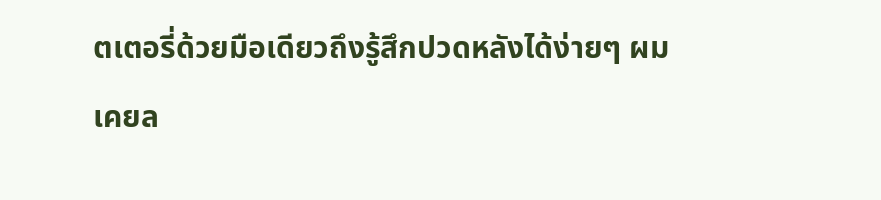ตเตอรี่ด้วยมือเดียวถึงรู้สึกปวดหลังได้ง่ายๆ ผมเคยล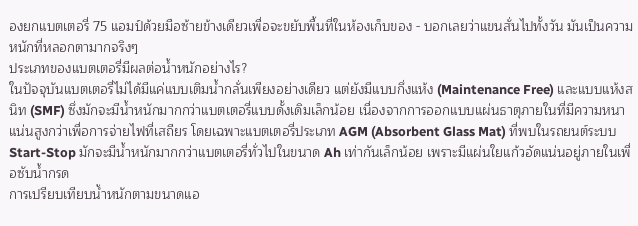องยกแบตเตอรี่ 75 แอมป์ด้วยมือซ้ายข้างเดียวเพื่อจะขยับพื้นที่ในห้องเก็บของ - บอกเลยว่าแขนสั่นไปทั้งวัน มันเป็นความหนักที่หลอกตามากจริงๆ
ประเภทของแบตเตอรี่มีผลต่อน้ำหนักอย่างไร?
ในปัจจุบันแบตเตอรี่ไม่ได้มีแค่แบบเติมน้ำกลั่นเพียงอย่างเดียว แต่ยังมีแบบกึ่งแห้ง (Maintenance Free) และแบบแห้งสนิท (SMF) ซึ่งมักจะมีน้ำหนักมากกว่าแบตเตอรี่แบบดั้งเดิมเล็กน้อย เนื่องจากการออกแบบแผ่นธาตุภายในที่มีความหนาแน่นสูงกว่าเพื่อการจ่ายไฟที่เสถียร โดยเฉพาะแบตเตอรี่ประเภท AGM (Absorbent Glass Mat) ที่พบในรถยนต์ระบบ Start-Stop มักจะมีน้ำหนักมากกว่าแบตเตอรี่ทั่วไปในขนาด Ah เท่ากันเล็กน้อย เพราะมีแผ่นใยแก้วอัดแน่นอยู่ภายในเพื่อซับน้ำกรด
การเปรียบเทียบน้ำหนักตามขนาดแอ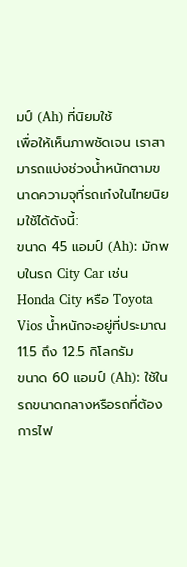มป์ (Ah) ที่นิยมใช้
เพื่อให้เห็นภาพชัดเจน เราสามารถแบ่งช่วงน้ำหนักตามขนาดความจุที่รถเก๋งในไทยนิยมใช้ได้ดังนี้:
ขนาด 45 แอมป์ (Ah): มักพบในรถ City Car เช่น Honda City หรือ Toyota Vios น้ำหนักจะอยู่ที่ประมาณ 11.5 ถึง 12.5 กิโลกรัม
ขนาด 60 แอมป์ (Ah): ใช้ในรถขนาดกลางหรือรถที่ต้องการไฟ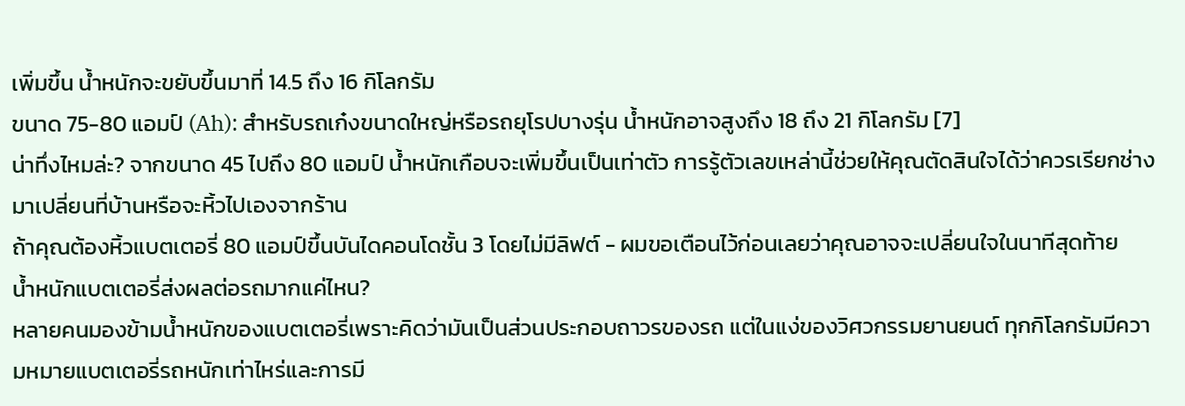เพิ่มขึ้น น้ำหนักจะขยับขึ้นมาที่ 14.5 ถึง 16 กิโลกรัม
ขนาด 75-80 แอมป์ (Ah): สำหรับรถเก๋งขนาดใหญ่หรือรถยุโรปบางรุ่น น้ำหนักอาจสูงถึง 18 ถึง 21 กิโลกรัม [7]
น่าทึ่งไหมล่ะ? จากขนาด 45 ไปถึง 80 แอมป์ น้ำหนักเกือบจะเพิ่มขึ้นเป็นเท่าตัว การรู้ตัวเลขเหล่านี้ช่วยให้คุณตัดสินใจได้ว่าควรเรียกช่างมาเปลี่ยนที่บ้านหรือจะหิ้วไปเองจากร้าน
ถ้าคุณต้องหิ้วแบตเตอรี่ 80 แอมป์ขึ้นบันไดคอนโดชั้น 3 โดยไม่มีลิฟต์ - ผมขอเตือนไว้ก่อนเลยว่าคุณอาจจะเปลี่ยนใจในนาทีสุดท้าย
น้ำหนักแบตเตอรี่ส่งผลต่อรถมากแค่ไหน?
หลายคนมองข้ามน้ำหนักของแบตเตอรี่เพราะคิดว่ามันเป็นส่วนประกอบถาวรของรถ แต่ในแง่ของวิศวกรรมยานยนต์ ทุกกิโลกรัมมีความหมายแบตเตอรี่รถหนักเท่าไหร่และการมี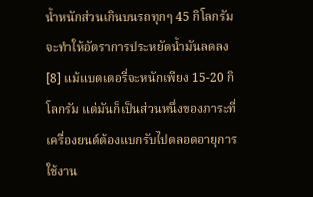น้ำหนักส่วนเกินบนรถทุกๆ 45 กิโลกรัม จะทำให้อัตราการประหยัดน้ำมันลดลง[8] แม้แบตเตอรี่จะหนักเพียง 15-20 กิโลกรัม แต่มันก็เป็นส่วนหนึ่งของภาระที่เครื่องยนต์ต้องแบกรับไปตลอดอายุการใช้งาน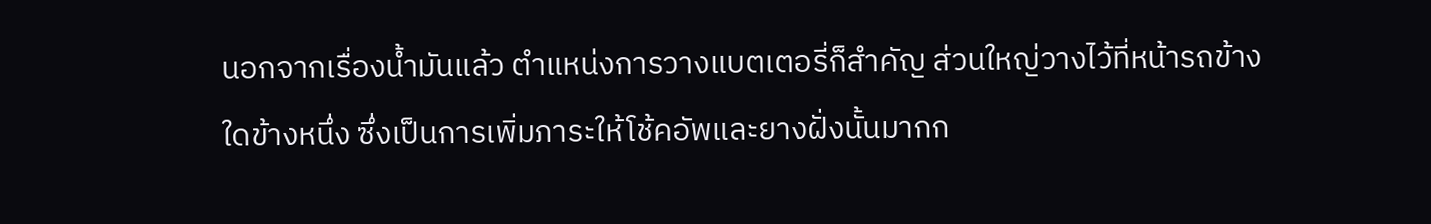นอกจากเรื่องน้ำมันแล้ว ตำแหน่งการวางแบตเตอรี่ก็สำคัญ ส่วนใหญ่วางไว้ที่หน้ารถข้างใดข้างหนึ่ง ซึ่งเป็นการเพิ่มภาระให้โช้คอัพและยางฝั่งนั้นมากก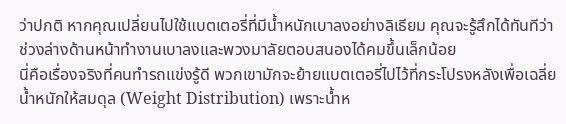ว่าปกติ หากคุณเปลี่ยนไปใช้แบตเตอรี่ที่มีน้ำหนักเบาลงอย่างลิเธียม คุณจะรู้สึกได้ทันทีว่าช่วงล่างด้านหน้าทำงานเบาลงและพวงมาลัยตอบสนองได้คมขึ้นเล็กน้อย
นี่คือเรื่องจริงที่คนทำรถแข่งรู้ดี พวกเขามักจะย้ายแบตเตอรี่ไปไว้ที่กระโปรงหลังเพื่อเฉลี่ยน้ำหนักให้สมดุล (Weight Distribution) เพราะน้ำห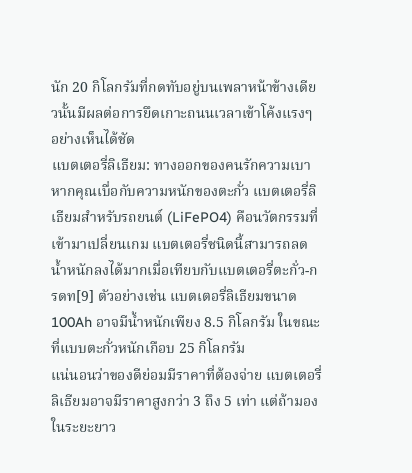นัก 20 กิโลกรัมที่กดทับอยู่บนเพลาหน้าข้างเดียวนั้นมีผลต่อการยึดเกาะถนนเวลาเข้าโค้งแรงๆ อย่างเห็นได้ชัด
แบตเตอรี่ลิเธียม: ทางออกของคนรักความเบา
หากคุณเบื่อกับความหนักของตะกั่ว แบตเตอรี่ลิเธียมสำหรับรถยนต์ (LiFePO4) คือนวัตกรรมที่เข้ามาเปลี่ยนเกม แบตเตอรี่ชนิดนี้สามารถลดน้ำหนักลงได้มากเมื่อเทียบกับแบตเตอรี่ตะกั่ว-กรดท[9] ตัวอย่างเช่น แบตเตอรี่ลิเธียมขนาด 100Ah อาจมีน้ำหนักเพียง 8.5 กิโลกรัม ในขณะที่แบบตะกั่วหนักเกือบ 25 กิโลกรัม
แน่นอนว่าของดีย่อมมีราคาที่ต้องจ่าย แบตเตอรี่ลิเธียมอาจมีราคาสูงกว่า 3 ถึง 5 เท่า แต่ถ้ามองในระยะยาว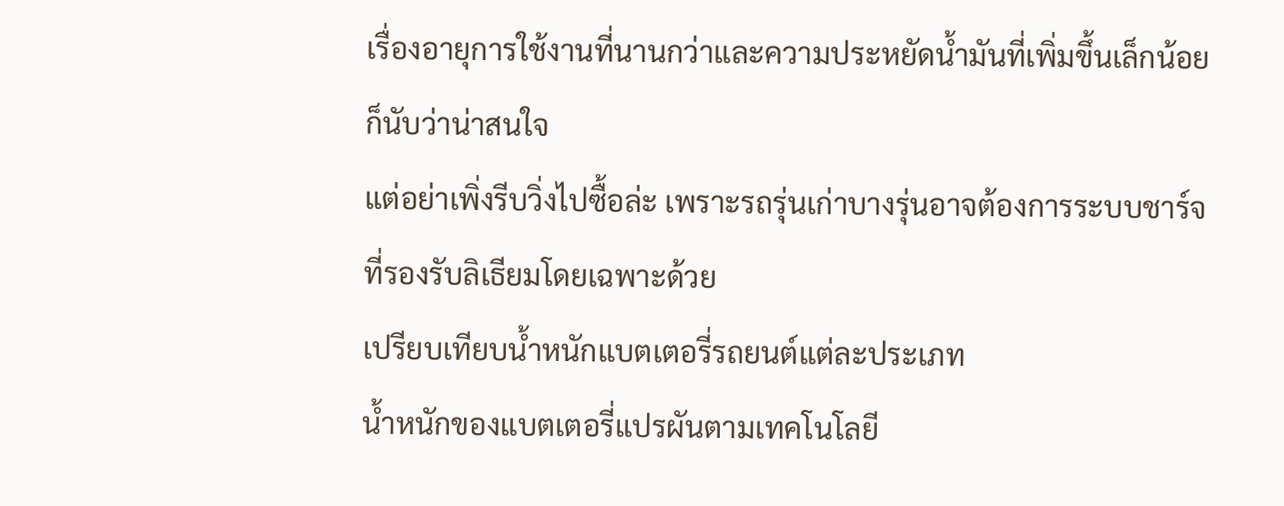เรื่องอายุการใช้งานที่นานกว่าและความประหยัดน้ำมันที่เพิ่มขึ้นเล็กน้อยก็นับว่าน่าสนใจ
แต่อย่าเพิ่งรีบวิ่งไปซื้อล่ะ เพราะรถรุ่นเก่าบางรุ่นอาจต้องการระบบชาร์จที่รองรับลิเธียมโดยเฉพาะด้วย
เปรียบเทียบน้ำหนักแบตเตอรี่รถยนต์แต่ละประเภท
น้ำหนักของแบตเตอรี่แปรผันตามเทคโนโลยี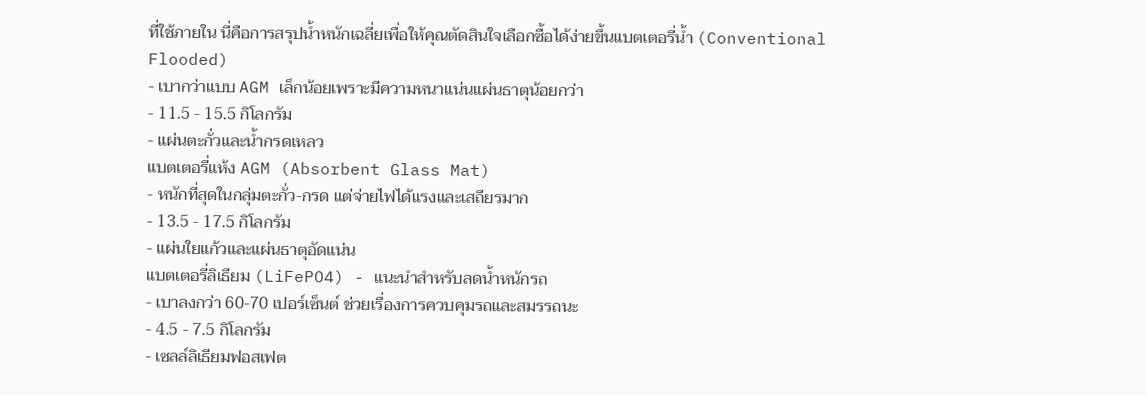ที่ใช้ภายใน นี่คือการสรุปน้ำหนักเฉลี่ยเพื่อให้คุณตัดสินใจเลือกซื้อได้ง่ายขึ้นแบตเตอรี่น้ำ (Conventional Flooded)
- เบากว่าแบบ AGM เล็กน้อยเพราะมีความหนาแน่นแผ่นธาตุน้อยกว่า
- 11.5 - 15.5 กิโลกรัม
- แผ่นตะกั่วและน้ำกรดเหลว
แบตเตอรี่แห้ง AGM (Absorbent Glass Mat)
- หนักที่สุดในกลุ่มตะกั่ว-กรด แต่จ่ายไฟได้แรงและเสถียรมาก
- 13.5 - 17.5 กิโลกรัม
- แผ่นใยแก้วและแผ่นธาตุอัดแน่น
แบตเตอรี่ลิเธียม (LiFePO4) - แนะนำสำหรับลดน้ำหนักรถ
- เบาลงกว่า 60-70 เปอร์เซ็นต์ ช่วยเรื่องการควบคุมรถและสมรรถนะ
- 4.5 - 7.5 กิโลกรัม
- เซลล์ลิเธียมฟอสเฟต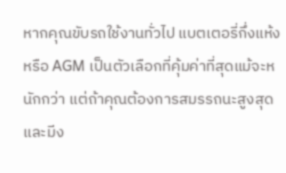หากคุณขับรถใช้งานทั่วไป แบตเตอรี่กึ่งแห้งหรือ AGM เป็นตัวเลือกที่คุ้มค่าที่สุดแม้จะหนักกว่า แต่ถ้าคุณต้องการสมรรถนะสูงสุดและมีง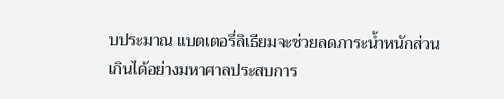บประมาณ แบตเตอรี่ลิเธียมจะช่วยลดภาระน้ำหนักส่วนเกินได้อย่างมหาศาลประสบการ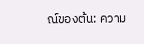ณ์ของต้น: ความ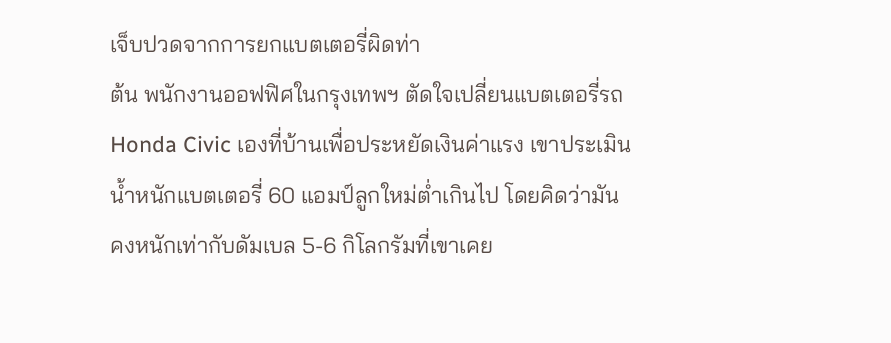เจ็บปวดจากการยกแบตเตอรี่ผิดท่า
ต้น พนักงานออฟฟิศในกรุงเทพฯ ตัดใจเปลี่ยนแบตเตอรี่รถ Honda Civic เองที่บ้านเพื่อประหยัดเงินค่าแรง เขาประเมินน้ำหนักแบตเตอรี่ 60 แอมป์ลูกใหม่ต่ำเกินไป โดยคิดว่ามันคงหนักเท่ากับดัมเบล 5-6 กิโลกรัมที่เขาเคย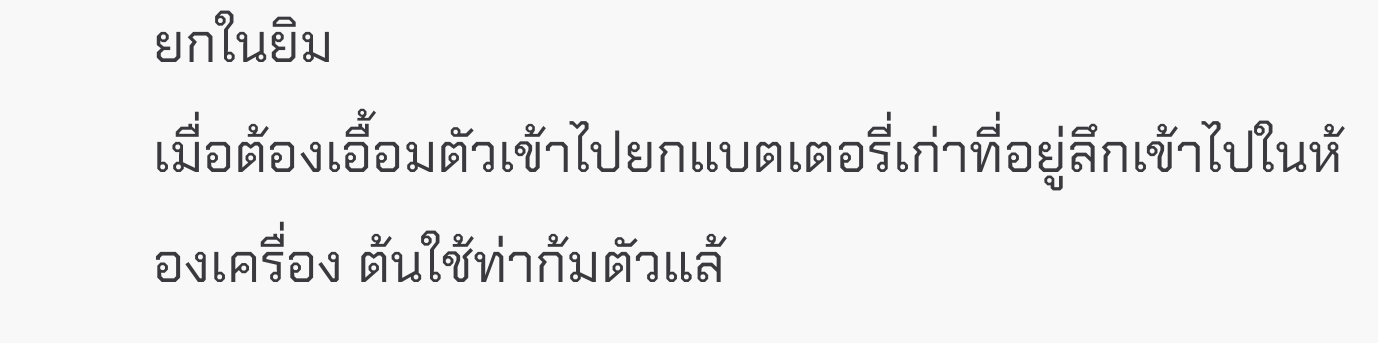ยกในยิม
เมื่อต้องเอื้อมตัวเข้าไปยกแบตเตอรี่เก่าที่อยู่ลึกเข้าไปในห้องเครื่อง ต้นใช้ท่าก้มตัวแล้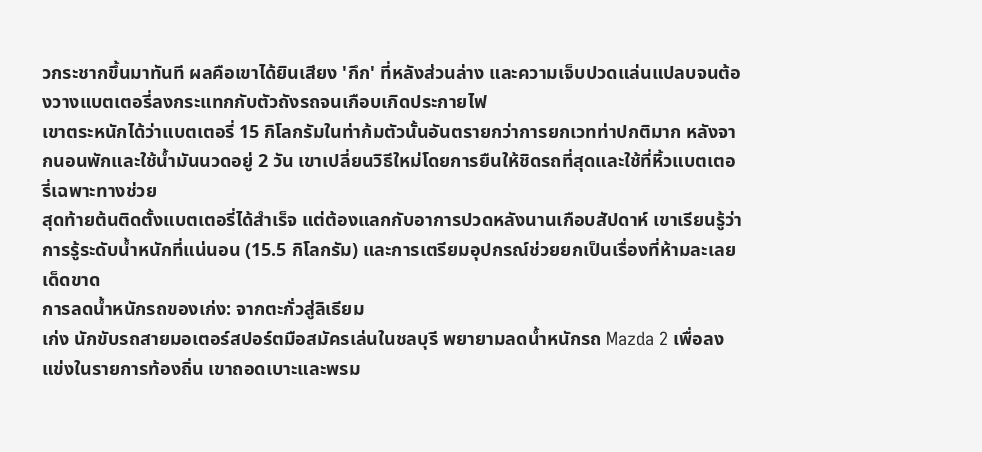วกระชากขึ้นมาทันที ผลคือเขาได้ยินเสียง 'กึก' ที่หลังส่วนล่าง และความเจ็บปวดแล่นแปลบจนต้องวางแบตเตอรี่ลงกระแทกกับตัวถังรถจนเกือบเกิดประกายไฟ
เขาตระหนักได้ว่าแบตเตอรี่ 15 กิโลกรัมในท่าก้มตัวนั้นอันตรายกว่าการยกเวทท่าปกติมาก หลังจากนอนพักและใช้น้ำมันนวดอยู่ 2 วัน เขาเปลี่ยนวิธีใหม่โดยการยืนให้ชิดรถที่สุดและใช้ที่หิ้วแบตเตอรี่เฉพาะทางช่วย
สุดท้ายต้นติดตั้งแบตเตอรี่ได้สำเร็จ แต่ต้องแลกกับอาการปวดหลังนานเกือบสัปดาห์ เขาเรียนรู้ว่าการรู้ระดับน้ำหนักที่แน่นอน (15.5 กิโลกรัม) และการเตรียมอุปกรณ์ช่วยยกเป็นเรื่องที่ห้ามละเลยเด็ดขาด
การลดน้ำหนักรถของเก่ง: จากตะกั่วสู่ลิเธียม
เก่ง นักขับรถสายมอเตอร์สปอร์ตมือสมัครเล่นในชลบุรี พยายามลดน้ำหนักรถ Mazda 2 เพื่อลงแข่งในรายการท้องถิ่น เขาถอดเบาะและพรม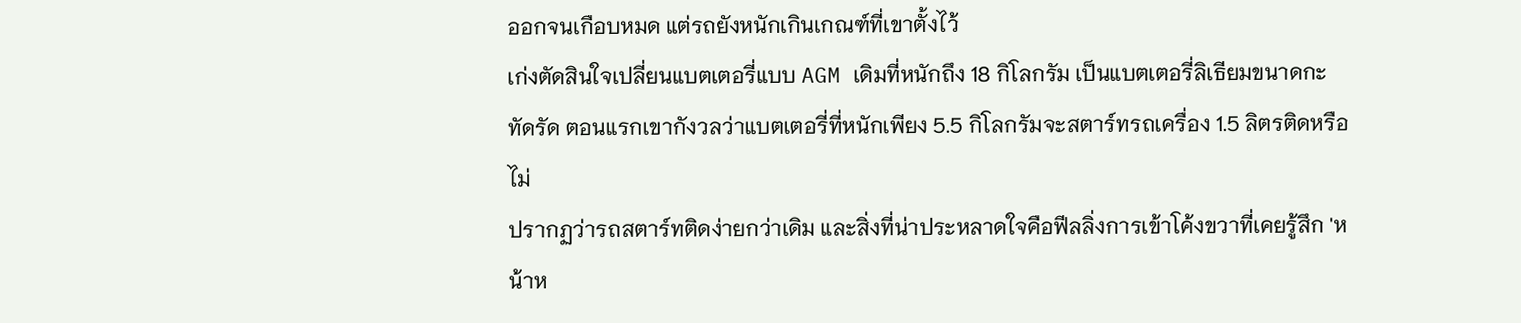ออกจนเกือบหมด แต่รถยังหนักเกินเกณฑ์ที่เขาตั้งไว้
เก่งตัดสินใจเปลี่ยนแบตเตอรี่แบบ AGM เดิมที่หนักถึง 18 กิโลกรัม เป็นแบตเตอรี่ลิเธียมขนาดกะทัดรัด ตอนแรกเขากังวลว่าแบตเตอรี่ที่หนักเพียง 5.5 กิโลกรัมจะสตาร์ทรถเครื่อง 1.5 ลิตรติดหรือไม่
ปรากฏว่ารถสตาร์ทติดง่ายกว่าเดิม และสิ่งที่น่าประหลาดใจคือฟีลลิ่งการเข้าโค้งขวาที่เคยรู้สึก 'หน้าห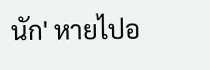นัก' หายไปอ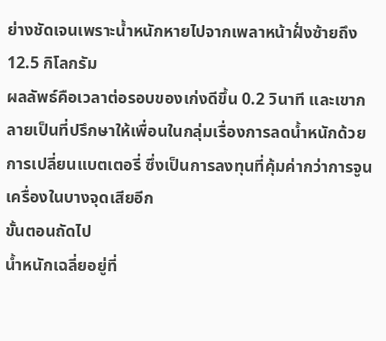ย่างชัดเจนเพราะน้ำหนักหายไปจากเพลาหน้าฝั่งซ้ายถึง 12.5 กิโลกรัม
ผลลัพธ์คือเวลาต่อรอบของเก่งดีขึ้น 0.2 วินาที และเขากลายเป็นที่ปรึกษาให้เพื่อนในกลุ่มเรื่องการลดน้ำหนักด้วยการเปลี่ยนแบตเตอรี่ ซึ่งเป็นการลงทุนที่คุ้มค่ากว่าการจูนเครื่องในบางจุดเสียอีก
ขั้นตอนถัดไป
น้ำหนักเฉลี่ยอยู่ที่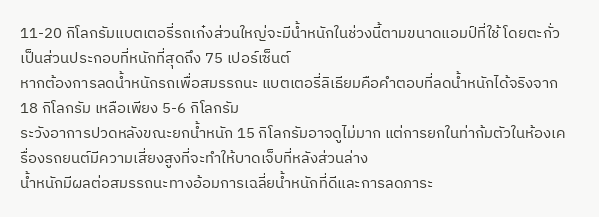11-20 กิโลกรัมแบตเตอรี่รถเก๋งส่วนใหญ่จะมีน้ำหนักในช่วงนี้ตามขนาดแอมป์ที่ใช้ โดยตะกั่วเป็นส่วนประกอบที่หนักที่สุดถึง 75 เปอร์เซ็นต์
หากต้องการลดน้ำหนักรถเพื่อสมรรถนะ แบตเตอรี่ลิเธียมคือคำตอบที่ลดน้ำหนักได้จริงจาก 18 กิโลกรัม เหลือเพียง 5-6 กิโลกรัม
ระวังอาการปวดหลังขณะยกน้ำหนัก 15 กิโลกรัมอาจดูไม่มาก แต่การยกในท่าก้มตัวในห้องเครื่องรถยนต์มีความเสี่ยงสูงที่จะทำให้บาดเจ็บที่หลังส่วนล่าง
น้ำหนักมีผลต่อสมรรถนะทางอ้อมการเฉลี่ยน้ำหนักที่ดีและการลดภาระ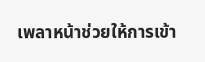เพลาหน้าช่วยให้การเข้า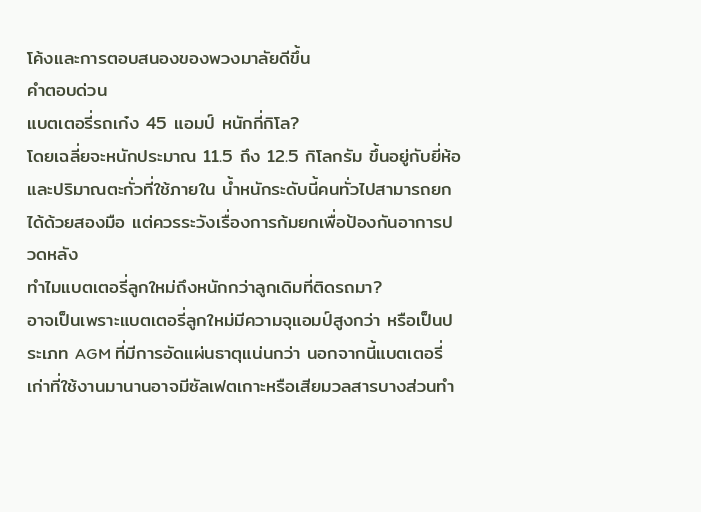โค้งและการตอบสนองของพวงมาลัยดีขึ้น
คำตอบด่วน
แบตเตอรี่รถเก๋ง 45 แอมป์ หนักกี่กิโล?
โดยเฉลี่ยจะหนักประมาณ 11.5 ถึง 12.5 กิโลกรัม ขึ้นอยู่กับยี่ห้อและปริมาณตะกั่วที่ใช้ภายใน น้ำหนักระดับนี้คนทั่วไปสามารถยกได้ด้วยสองมือ แต่ควรระวังเรื่องการก้มยกเพื่อป้องกันอาการปวดหลัง
ทำไมแบตเตอรี่ลูกใหม่ถึงหนักกว่าลูกเดิมที่ติดรถมา?
อาจเป็นเพราะแบตเตอรี่ลูกใหม่มีความจุแอมป์สูงกว่า หรือเป็นประเภท AGM ที่มีการอัดแผ่นธาตุแน่นกว่า นอกจากนี้แบตเตอรี่เก่าที่ใช้งานมานานอาจมีซัลเฟตเกาะหรือเสียมวลสารบางส่วนทำ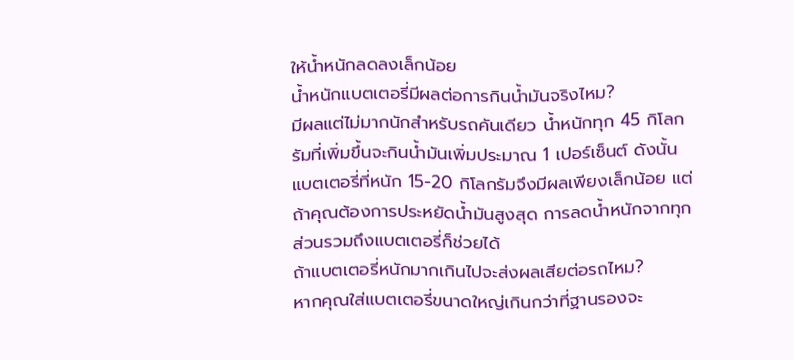ให้น้ำหนักลดลงเล็กน้อย
น้ำหนักแบตเตอรี่มีผลต่อการกินน้ำมันจริงไหม?
มีผลแต่ไม่มากนักสำหรับรถคันเดียว น้ำหนักทุก 45 กิโลกรัมที่เพิ่มขึ้นจะกินน้ำมันเพิ่มประมาณ 1 เปอร์เซ็นต์ ดังนั้นแบตเตอรี่ที่หนัก 15-20 กิโลกรัมจึงมีผลเพียงเล็กน้อย แต่ถ้าคุณต้องการประหยัดน้ำมันสูงสุด การลดน้ำหนักจากทุกส่วนรวมถึงแบตเตอรี่ก็ช่วยได้
ถ้าแบตเตอรี่หนักมากเกินไปจะส่งผลเสียต่อรถไหม?
หากคุณใส่แบตเตอรี่ขนาดใหญ่เกินกว่าที่ฐานรองจะ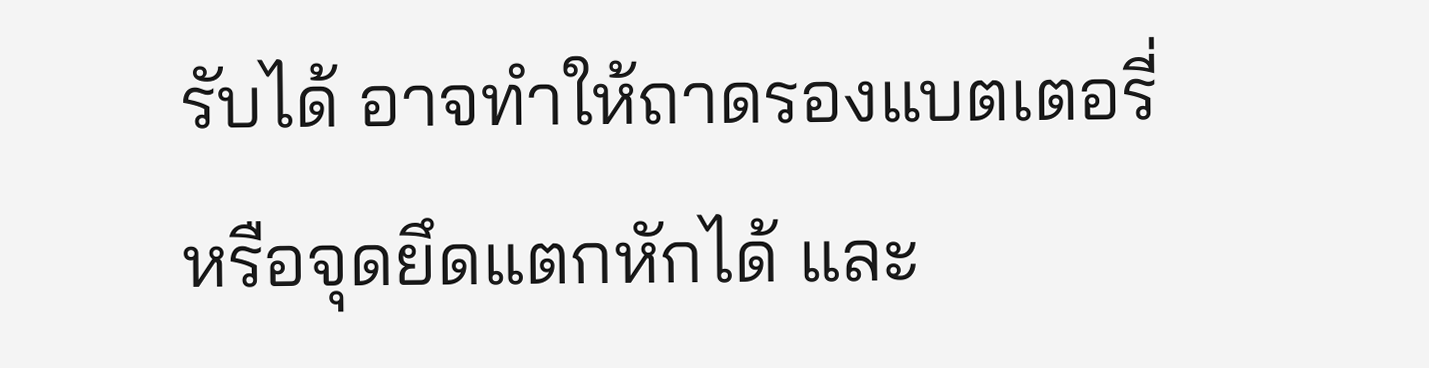รับได้ อาจทำให้ถาดรองแบตเตอรี่หรือจุดยึดแตกหักได้ และ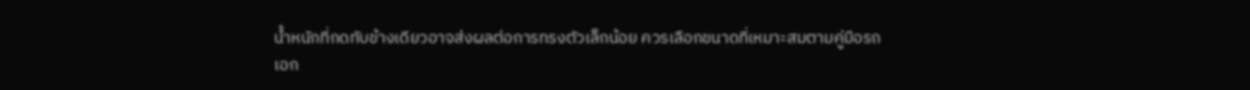น้ำหนักที่กดทับข้างเดียวอาจส่งผลต่อการทรงตัวเล็กน้อย ควรเลือกขนาดที่เหมาะสมตามคู่มือรถ
เอก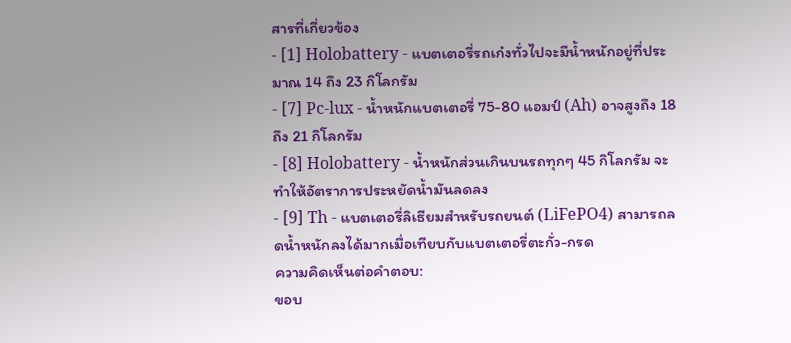สารที่เกี่ยวข้อง
- [1] Holobattery - แบตเตอรี่รถเก๋งทั่วไปจะมีน้ำหนักอยู่ที่ประมาณ 14 ถึง 23 กิโลกรัม
- [7] Pc-lux - น้ำหนักแบตเตอรี่ 75-80 แอมป์ (Ah) อาจสูงถึง 18 ถึง 21 กิโลกรัม
- [8] Holobattery - น้ำหนักส่วนเกินบนรถทุกๆ 45 กิโลกรัม จะทำให้อัตราการประหยัดน้ำมันลดลง
- [9] Th - แบตเตอรี่ลิเธียมสำหรับรถยนต์ (LiFePO4) สามารถลดน้ำหนักลงได้มากเมื่อเทียบกับแบตเตอรี่ตะกั่ว-กรด
ความคิดเห็นต่อคำตอบ:
ขอบ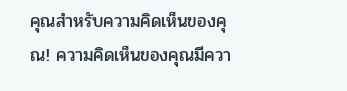คุณสำหรับความคิดเห็นของคุณ! ความคิดเห็นของคุณมีควา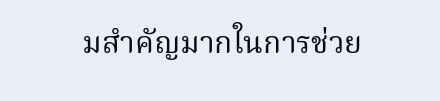มสำคัญมากในการช่วย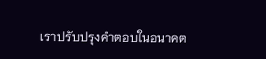เราปรับปรุงคำตอบในอนาคต